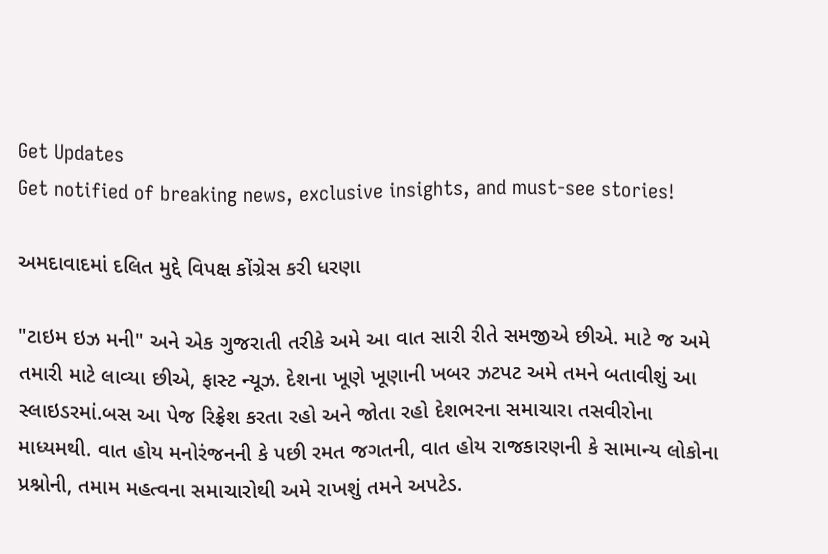Get Updates
Get notified of breaking news, exclusive insights, and must-see stories!

અમદાવાદમાં દલિત મુદ્દે વિપક્ષ કોંગ્રેસ કરી ધરણા

"ટાઇમ ઇઝ મની" અને એક ગુજરાતી તરીકે અમે આ વાત સારી રીતે સમજીએ છીએ. માટે જ અમે તમારી માટે લાવ્યા છીએ, ફાસ્ટ ન્યૂઝ. દેશના ખૂણે ખૂણાની ખબર ઝટપટ અમે તમને બતાવીશું આ સ્લાઇડરમાં.બસ આ પેજ રિફ્રેશ કરતા રહો અને જોતા રહો દેશભરના સમાચારા તસવીરોના માધ્યમથી. વાત હોય મનોરંજનની કે પછી રમત જગતની, વાત હોય રાજકારણની કે સામાન્ય લોકોના પ્રશ્નોની, તમામ મહત્વના સમાચારોથી અમે રાખશું તમને અપટેડ.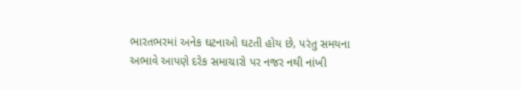ભારતભરમાં અનેક ઘટનાઓ ઘટતી હોય છે, પરંતુ સમયના અભાવે આપણે દરેક સમાચારો પર નજર નથી નાંખી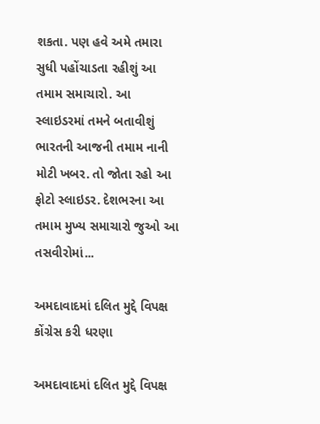શકતા. પણ હવે અમે તમારા સુધી પહોંચાડતા રહીશું આ તમામ સમાચારો. આ સ્લાઇડરમાં તમને બતાવીશું ભારતની આજની તમામ નાની મોટી ખબર. તો જોતા રહો આ ફોટો સ્લાઇડર. દેશભરના આ તમામ મુખ્ય સમાચારો જુઓ આ તસવીરોમાં...

અમદાવાદમાં દલિત મુદ્દે વિપક્ષ કોંગ્રેસ કરી ધરણા

અમદાવાદમાં દલિત મુદ્દે વિપક્ષ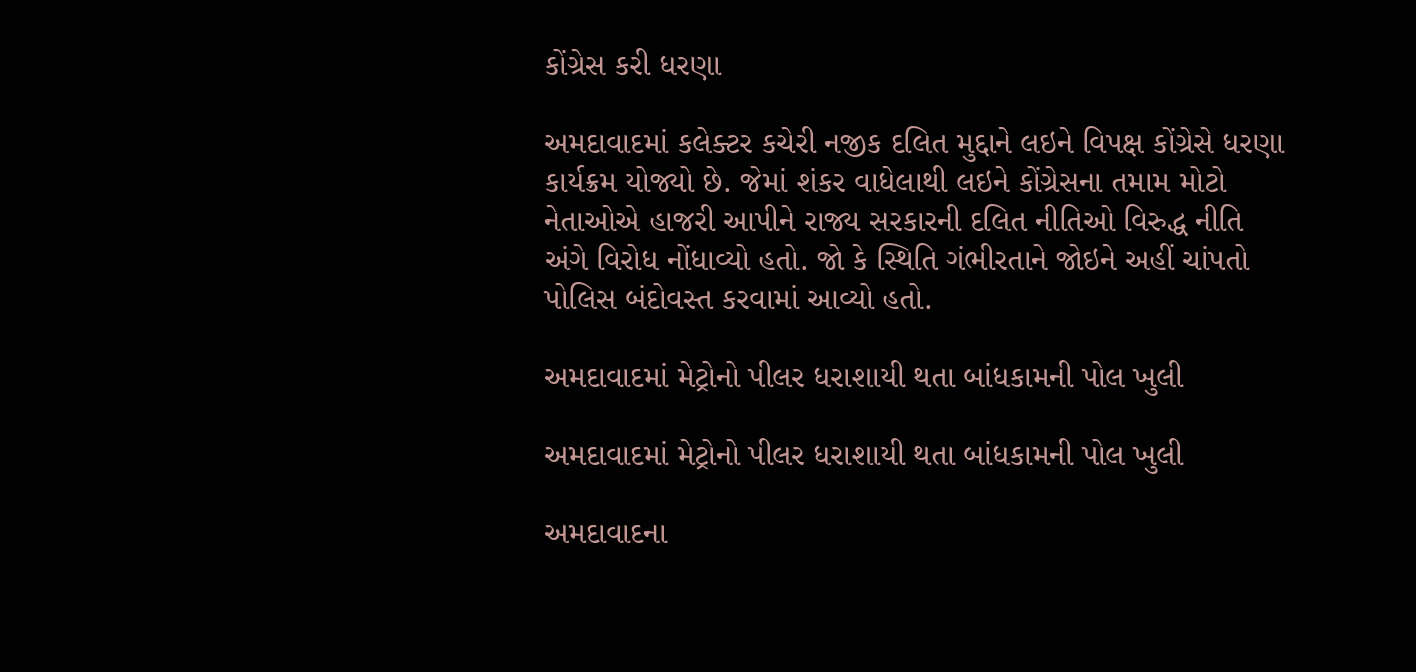કોંગ્રેસ કરી ધરણા

અમદાવાદમાં કલેક્ટર કચેરી નજીક દલિત મુદ્દાને લઇને વિપક્ષ કોંગ્રેસે ધરણા કાર્યક્રમ યોજ્યો છે. જેમાં શંકર વાધેલાથી લઇને કોંગ્રેસના તમામ મોટો નેતાઓએ હાજરી આપીને રાજ્ય સરકારની દલિત નીતિઓ વિરુદ્ધ નીતિ અંગે વિરોધ નોંધાવ્યો હતો. જો કે સ્થિતિ ગંભીરતાને જોઇને અહીં ચાંપતો પોલિસ બંદોવસ્ત કરવામાં આવ્યો હતો.

અમદાવાદમાં મેટ્રોનો પીલર ધરાશાયી થતા બાંધકામની પોલ ખુલી

અમદાવાદમાં મેટ્રોનો પીલર ધરાશાયી થતા બાંધકામની પોલ ખુલી

અમદાવાદના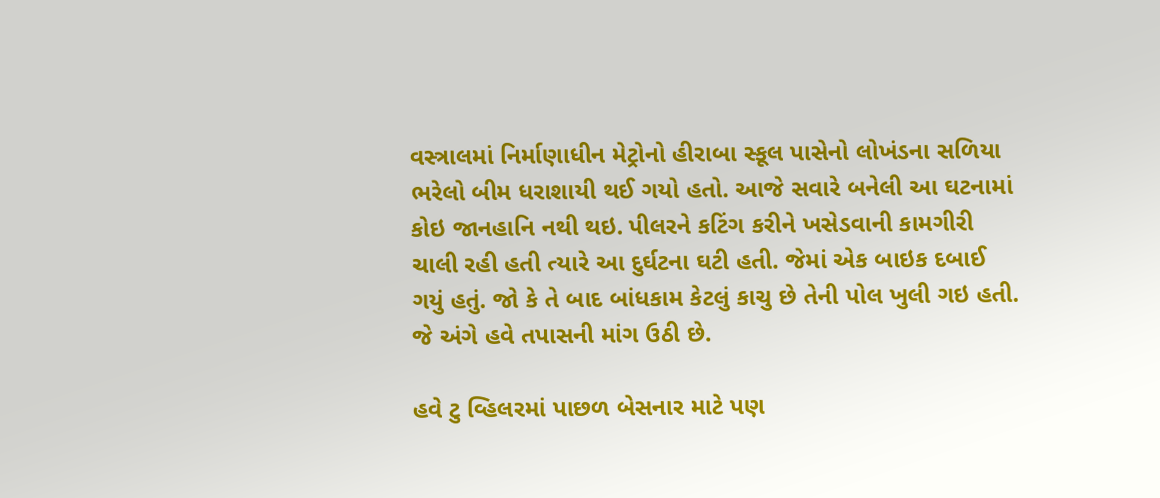વસ્ત્રાલમાં નિર્માણાધીન મેટ્રોનો હીરાબા સ્કૂલ પાસેનો લોખંડના સળિયા ભરેલો બીમ ધરાશાયી થઈ ગયો હતો. આજે સવારે બનેલી આ ઘટનામાં કોઇ જાનહાનિ નથી થઇ. પીલરને કટિંગ કરીને ખસેડવાની કામગીરી ચાલી રહી હતી ત્યારે આ દુર્ઘટના ઘટી હતી. જેમાં એક બાઇક દબાઈ ગયું હતું. જો કે તે બાદ બાંધકામ કેટલું કાચુ છે તેની પોલ ખુલી ગઇ હતી. જે અંગે હવે તપાસની માંગ ઉઠી છે.

હવે ટુ વ્હિલરમાં પાછળ બેસનાર માટે પણ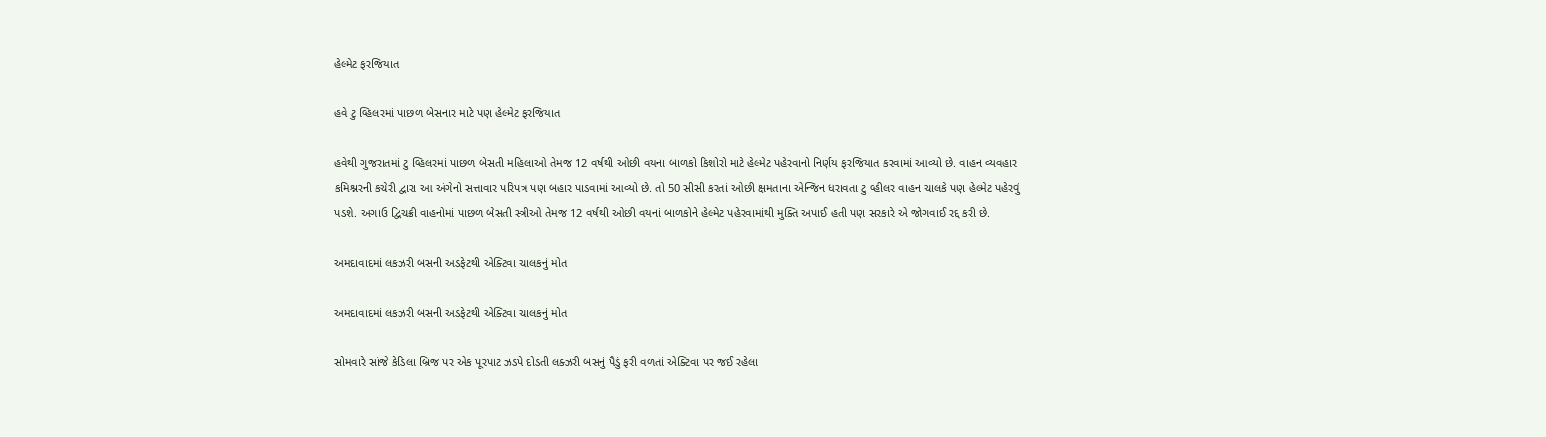હેલ્મેટ ફરજિયાત

હવે ટુ વ્હિલરમાં પાછળ બેસનાર માટે પણ હેલ્મેટ ફરજિયાત

હવેથી ગુજરાતમાં ટુ વ્હિલરમાં પાછળ બેસતી મહિલાઓ તેમજ 12 વર્ષથી ઓછી વયના બાળકો કિશોરો માટે હેલ્મેટ પહેરવાનો નિર્ણય ફરજિયાત કરવામાં આવ્યો છે. વાહન વ્યવહાર કમિશ્નરની કચેરી દ્વારા આ અંગેનો સત્તાવાર પરિપત્ર પણ બહાર પાડવામાં આવ્યો છે. તો 50 સીસી કરતાં ઓછી ક્ષમતાના એન્જિન ધરાવતા ટુ વ્હીલર વાહન ચાલકે પણ હેલ્મેટ પહેરવું પડશે. અગાઉ દ્વિચક્રી વાહનોમાં પાછળ બેસતી સ્ત્રીઓ તેમજ 12 વર્ષથી ઓછી વયનાં બાળકોને હેલ્મેટ પહેરવામાંથી મુક્તિ અપાઈ હતી પણ સરકારે એ જોગવાઈ રદ્દ કરી છે.

અમદાવાદમાં લકઝરી બસની અડફેટથી એક્ટિવા ચાલકનું મોત

અમદાવાદમાં લકઝરી બસની અડફેટથી એક્ટિવા ચાલકનું મોત

સોમવારે સાંજે કેડિલા બ્રિજ પર એક પૂરપાટ ઝડપે દોડતી લક્ઝરી બસનું પૈડું ફરી વળતાં એક્ટિવા પર જઈ રહેલા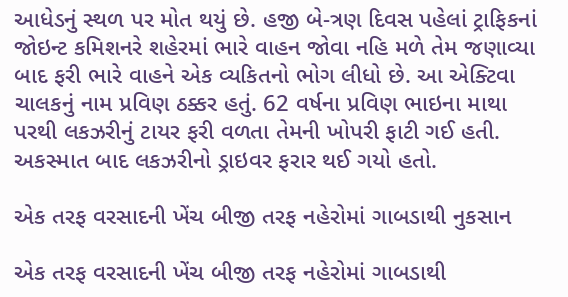આધેડનું સ્થળ પર મોત થયું છે. હજી બે-ત્રણ દિવસ પહેલાં ટ્રાફિકનાં જોઇન્ટ કમિશનરે શહેરમાં ભારે વાહન જોવા નહિ મળે તેમ જણાવ્યા બાદ ફરી ભારે વાહને એક વ્યકિતનો ભોગ લીધો છે. આ એક્ટિવા ચાલકનું નામ પ્રવિણ ઠક્કર હતું. 62 વર્ષના પ્રવિણ ભાઇના માથા પરથી લકઝરીનું ટાયર ફરી વળતા તેમની ખોપરી ફાટી ગઈ હતી. અકસ્માત બાદ લકઝરીનો ડ્રાઇવર ફરાર થઈ ગયો હતો.

એક તરફ વરસાદની ખેંચ બીજી તરફ નહેરોમાં ગાબડાથી નુકસાન

એક તરફ વરસાદની ખેંચ બીજી તરફ નહેરોમાં ગાબડાથી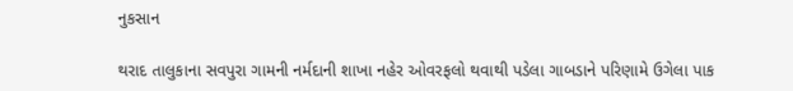નુકસાન

થરાદ તાલુકાના સવપુરા ગામની નર્મદાની શાખા નહેર ઓવરફલો થવાથી પડેલા ગાબડાને પરિણામે ઉગેલા પાક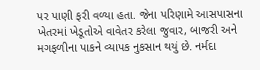પર પાણી ફરી વળ્યા હતા. જેના પરિણામે આસપાસના ખેતરમાં ખેડૂતોએ વાવેતર કરેલા જુવાર, બાજરી અને મગફળીના પાકને વ્યાપક નુકસાન થયું છે. નર્મદા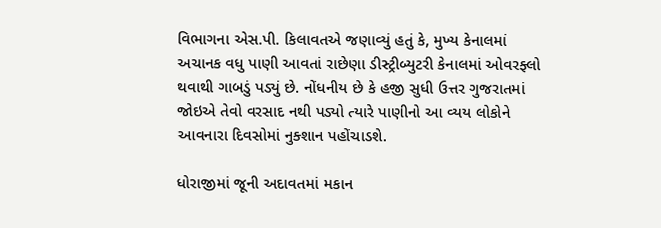વિભાગના એસ.પી. કિલાવતએ જણાવ્યું હતું કે, મુખ્ય કેનાલમાં અચાનક વધુ પાણી આવતાં રાછેણા ડીસ્ટ્રીબ્યુટરી કેનાલમાં ઓવરફ્લો થવાથી ગાબડું પડ્યું છે. નોંધનીય છે કે હજી સુધી ઉત્તર ગુજરાતમાં જોઇએ તેવો વરસાદ નથી પડ્યો ત્યારે પાણીનો આ વ્યય લોકોને આવનારા દિવસોમાં નુક્શાન પહોંચાડશે.

ધોરાજીમાં જૂની અદાવતમાં મકાન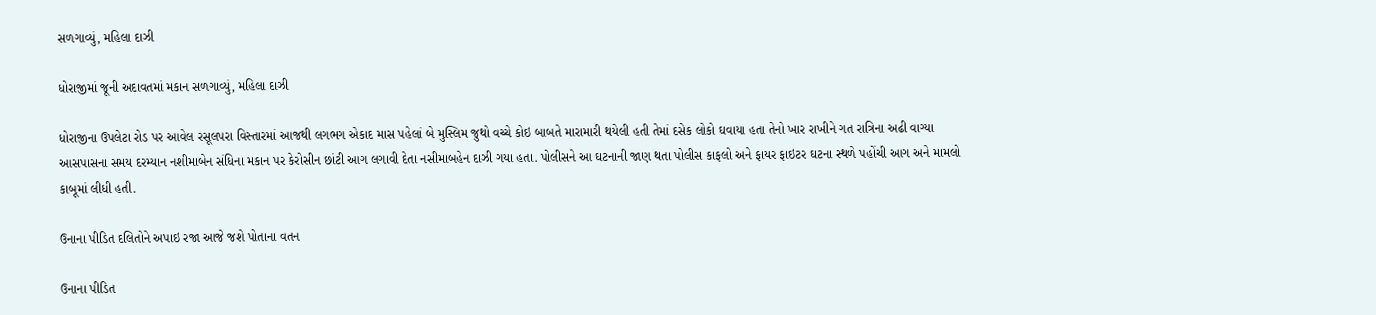સળગાવ્યું, મહિલા દાઝી

ધોરાજીમાં જૂની અદાવતમાં મકાન સળગાવ્યું, મહિલા દાઝી

ધોરાજીના ઉપલેટા રોડ પર આવેલ રસૂલપરા વિસ્તારમાં આજથી લગભગ એકાદ માસ પહેલાં બે મુસ્લિમ જુથો વચ્ચે કોઇ બાબતે મારામારી થયેલી હતી તેમાં દસેક લોકો ઘવાયા હતા તેનો ખાર રાખીને ગત રાત્રિના અઢી વાગ્યા આસપાસના સમય દરમ્યાન નશીમાબેન સંધિના મકાન પર કેરોસીન છાંટી આગ લગાવી દેતા નસીમાબહેન દાઝી ગયા હતા. પોલીસને આ ઘટનાની જાણ થતા પોલીસ કાફલો અને ફાયર ફાઇટર ઘટના સ્થળે પહોંચી આગ અને મામલો કાબૂમાં લીધી હતી.

ઉનાના પીડિત દલિતોને અપાઇ રજા આજે જશે પોતાના વતન

ઉનાના પીડિત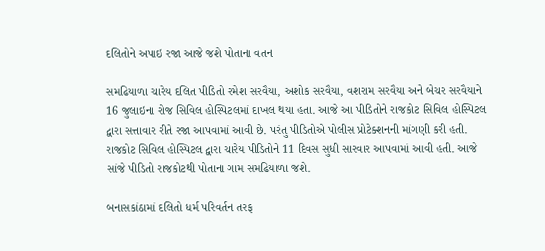દલિતોને અપાઇ રજા આજે જશે પોતાના વતન

સમઢિયાળા ચારેય દલિત પીડિતો રમેશ સરવૈયા, અશોક સરવૈયા, વશરામ સરવૈયા અને બેચર સરવૈયાને 16 જુલાઇના રોજ સિવિલ હોસ્પિટલમાં દાખલ થયા હતા. આજે આ પીડિતોને રાજકોટ સિવિલ હોસ્પિટલ દ્વારા સત્તાવાર રીતે રજા આપવામાં આવી છે. પરંતુ પીડિતોએ પોલીસ પ્રોટેક્શનની માંગણી કરી હતી. રાજકોટ સિવિલ હોસ્પિટલ દ્વારા ચારેય પીડિતોને 11 દિવસ સુધી સારવાર આપવામાં આવી હતી. આજે સાંજે પીડિતો રાજકોટથી પોતાના ગામ સમઢિયાળા જશે.

બનાસકાંઠામાં દલિતો ધર્મ પરિવર્તન તરફ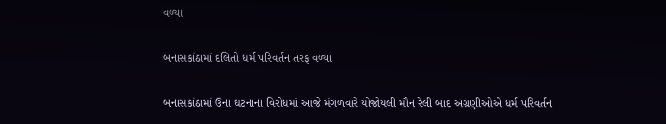વળ્યા

બનાસકાંઠામાં દલિતો ધર્મ પરિવર્તન તરફ વળ્યા

બનાસકાંઠામાં ઉના ઘટનાના વિરોધમાં આજે મંગળવારે યોજોયલી મૌન રેલી બાદ અગ્રણીઓએ ધર્મ પરિવર્તન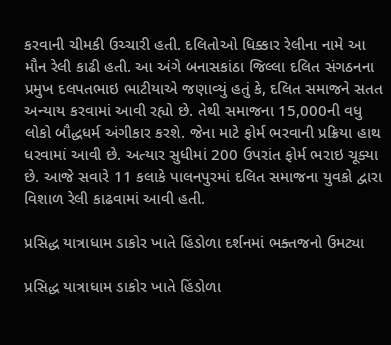કરવાની ચીમકી ઉચ્ચારી હતી. દલિતોઓ ધિક્કાર રેલીના નામે આ મૌન રેલી કાઢી હતી. આ અંગે બનાસકાંઠા જિલ્લા દલિત સંગઠનના પ્રમુખ દલપતભાઇ ભાટીયાએ જણાવ્યું હતું કે, દલિત સમાજને સતત અન્યાય કરવામાં આવી રહ્યો છે. તેથી સમાજના 15,000ની વધુ લોકો બૌદ્ધધર્મ અંગીકાર કરશે. જેના માટે ફોર્મ ભરવાની પ્રક્રિયા હાથ ધરવામાં આવી છે. અત્યાર સુધીમાં 200 ઉપરાંત ફોર્મ ભરાઇ ચૂક્યા છે. આજે સવારે 11 કલાકે પાલનપુરમાં દલિત સમાજના યુવકો દ્વારા વિશાળ રેલી કાઢવામાં આવી હતી.

પ્રસિદ્ધ યાત્રાધામ ડાકોર ખાતે હિંડોળા દર્શનમાં ભક્તજનો ઉમટ્યા

પ્રસિદ્ધ યાત્રાધામ ડાકોર ખાતે હિંડોળા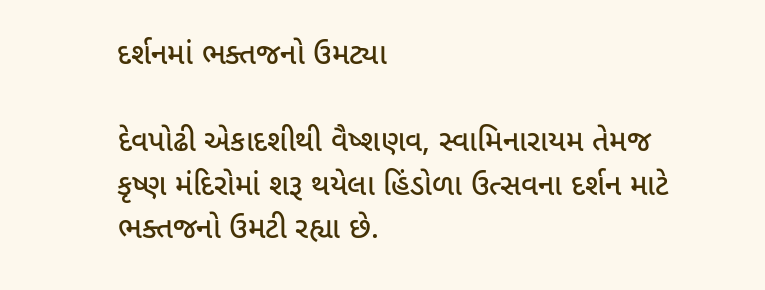દર્શનમાં ભક્તજનો ઉમટ્યા

દેવપોઢી એકાદશીથી વૈષ્શણવ, સ્વામિનારાયમ તેમજ કૃષ્ણ મંદિરોમાં શરૂ થયેલા હિંડોળા ઉત્સવના દર્શન માટે ભક્તજનો ઉમટી રહ્યા છે.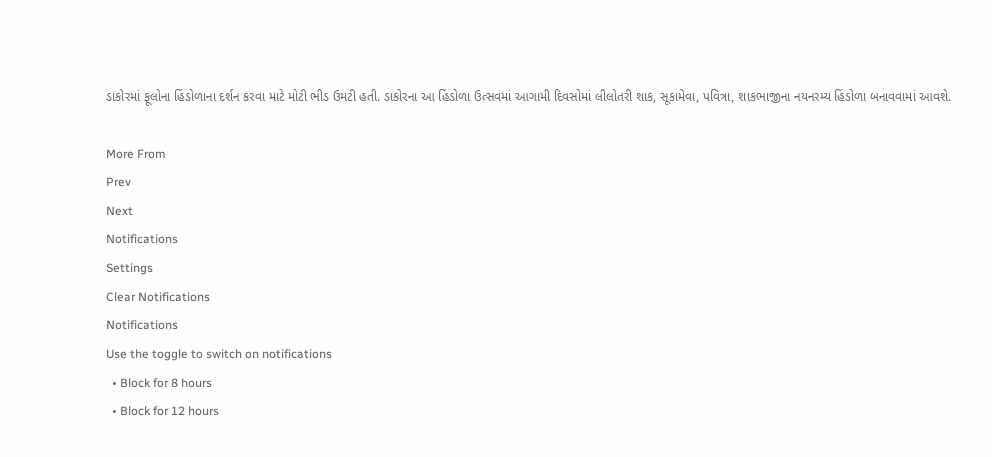ડાકોરમાં ફૂલોના હિંડોળાના દર્શન કરવા માટે મોટી ભીડ ઉમટી હતી. ડાકોરના આ હિંડોળા ઉત્સવમાં આગામી દિવસોમાં લીલોતરી શાક, સૂકામેવા, પવિત્રા, શાકભાજીના નયનરમ્ય હિંડોળા બનાવવામાં આવશે.

More From
Prev
Next
Notifications
Settings
Clear Notifications
Notifications
Use the toggle to switch on notifications
  • Block for 8 hours
  • Block for 12 hours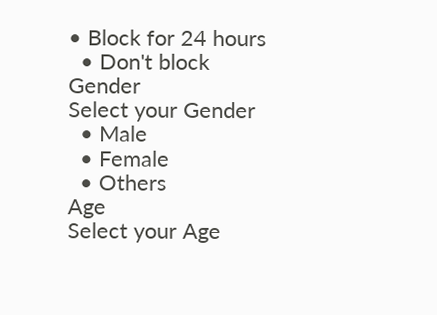• Block for 24 hours
  • Don't block
Gender
Select your Gender
  • Male
  • Female
  • Others
Age
Select your Age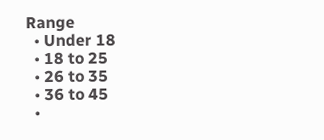Range
  • Under 18
  • 18 to 25
  • 26 to 35
  • 36 to 45
  •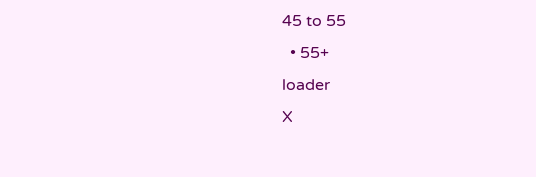45 to 55
  • 55+
loader
X